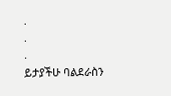.
.
.
ይታያችሁ ባልደራስን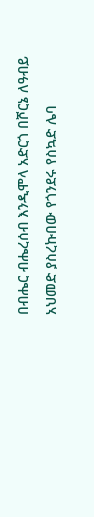በብሔር ብሔረሰብ እንዲሞላ አድርጎ በሾርኔ ለዓብይ አህመድ ያስረኩበው የጎንደሩ የስኳድ ሌባ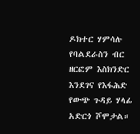ዶክተር ሃምሳሉ የባልደራስን ብር ዘርፎም እስክንድር እንደገና የእፋሕድ የውጭ ጉዳይ ሃላፊ አድርጎ ሾሞታል።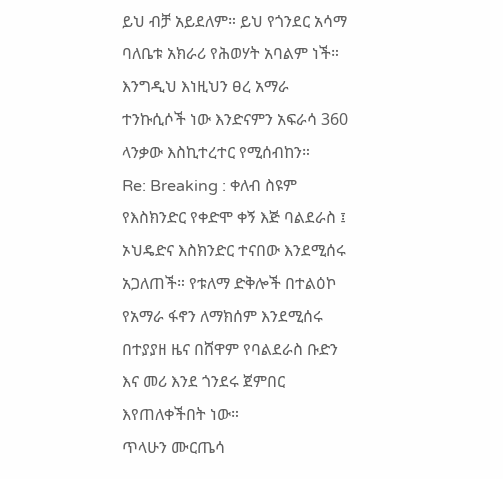ይህ ብቻ አይደለም። ይህ የጎንደር አሳማ ባለቤቱ አክራሪ የሕወሃት አባልም ነች። እንግዲህ እነዚህን ፀረ አማራ ተንኩሲሶች ነው እንድናምን አፍራሳ 360 ላንቃው እስኪተረተር የሚሰብከን።
Re: Breaking : ቀለብ ስዩም የእስክንድር የቀድሞ ቀኝ እጅ ባልደራስ ፤ ኦህዴድና እስክንድር ተናበው እንደሚሰሩ አጋለጠች። የቱለማ ድቅሎች በተልዕኮ የአማራ ፋኖን ለማክሰም እንደሚሰሩ
በተያያዘ ዜና በሸዋም የባልደራስ ቡድን እና መሪ እንደ ጎንደሩ ጀምበር እየጠለቀችበት ነው።
ጥላሁን ሙርጤሳ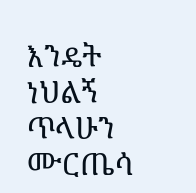እንዴት ነህልኝ
ጥላሁን ሙርጤሳ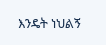እንዴት ነህልኝ